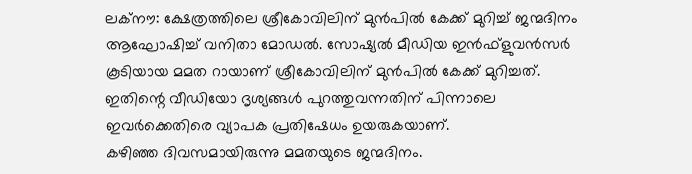ലക്നൗ: ക്ഷേത്രത്തിലെ ശ്രീകോവിലിന് മുൻപിൽ കേക്ക് മുറിച്ച് ജന്മദിനം ആഘോഷിച്ച് വനിതാ മോഡൽ. സോഷ്യൽ മീഡിയ ഇൻഫ്ളുവൻസർ കൂടിയായ മമത റായാണ് ശ്രീകോവിലിന് മുൻപിൽ കേക്ക് മുറിച്ചത്. ഇതിന്റെ വീഡിയോ ദൃശ്യങ്ങൾ പുറത്തുവന്നതിന് പിന്നാലെ ഇവർക്കെതിരെ വ്യാപക പ്രതിഷേധം ഉയരുകയാണ്.
കഴിഞ്ഞ ദിവസമായിരുന്നു മമതയുടെ ജന്മദിനം.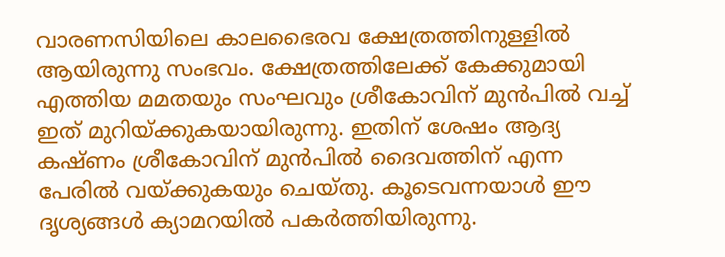വാരണസിയിലെ കാലഭൈരവ ക്ഷേത്രത്തിനുള്ളിൽ ആയിരുന്നു സംഭവം. ക്ഷേത്രത്തിലേക്ക് കേക്കുമായി എത്തിയ മമതയും സംഘവും ശ്രീകോവിന് മുൻപിൽ വച്ച് ഇത് മുറിയ്ക്കുകയായിരുന്നു. ഇതിന് ശേഷം ആദ്യ കഷ്ണം ശ്രീകോവിന് മുൻപിൽ ദൈവത്തിന് എന്ന പേരിൽ വയ്ക്കുകയും ചെയ്തു. കൂടെവന്നയാൾ ഈ ദൃശ്യങ്ങൾ ക്യാമറയിൽ പകർത്തിയിരുന്നു.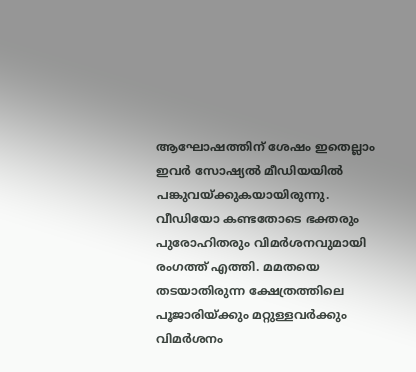ആഘോഷത്തിന് ശേഷം ഇതെല്ലാം ഇവർ സോഷ്യൽ മീഡിയയിൽ പങ്കുവയ്ക്കുകയായിരുന്നു.
വീഡിയോ കണ്ടതോടെ ഭക്തരും പുരോഹിതരും വിമർശനവുമായി രംഗത്ത് എത്തി. മമതയെ തടയാതിരുന്ന ക്ഷേത്രത്തിലെ പൂജാരിയ്ക്കും മറ്റുള്ളവർക്കും വിമർശനം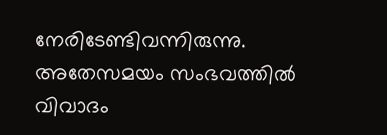നേരിടേണ്ടിവന്നിരുന്നു. അതേസമയം സംഭവത്തിൽ വിവാദം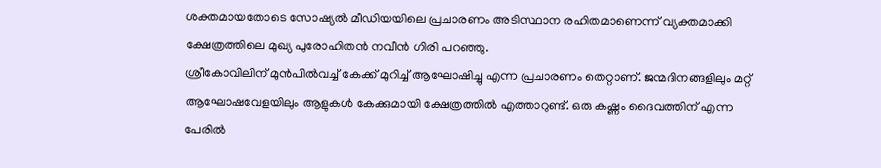ശക്തമായതോടെ സോഷ്യൽ മീഡിയയിലെ പ്രചാരണം അടിസ്ഥാന രഹിതമാണെന്ന് വ്യക്തമാക്കി ക്ഷേത്രത്തിലെ മുഖ്യ പുരോഹിതൻ നവീൻ ഗിരി പറഞ്ഞു.
ശ്രീകോവിലിന് മുൻപിൽവച്ച് കേക്ക് മുറിച്ച് ആഘോഷിച്ചു എന്ന പ്രചാരണം തെറ്റാണ്. ജന്മദിനങ്ങളിലും മറ്റ് ആഘോഷവേളയിലും ആളുകൾ കേക്കുമായി ക്ഷേത്രത്തിൽ എത്താറുണ്ട്. ഒരു കഷ്ണം ദൈവത്തിന് എന്ന പേരിൽ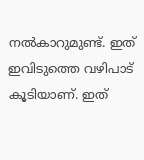നൽകാറുമുണ്ട്. ഇത് ഇവിടുത്തെ വഴിപാട് കൂടിയാണ്. ഇത്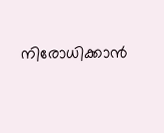നിരോധിക്കാൻ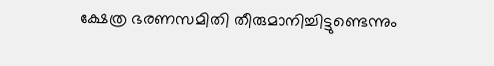ക്ഷേത്ര ഭരണസമിതി തീരുമാനിച്ചിട്ടുണ്ടെന്നും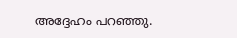അദ്ദേഹം പറഞ്ഞു.